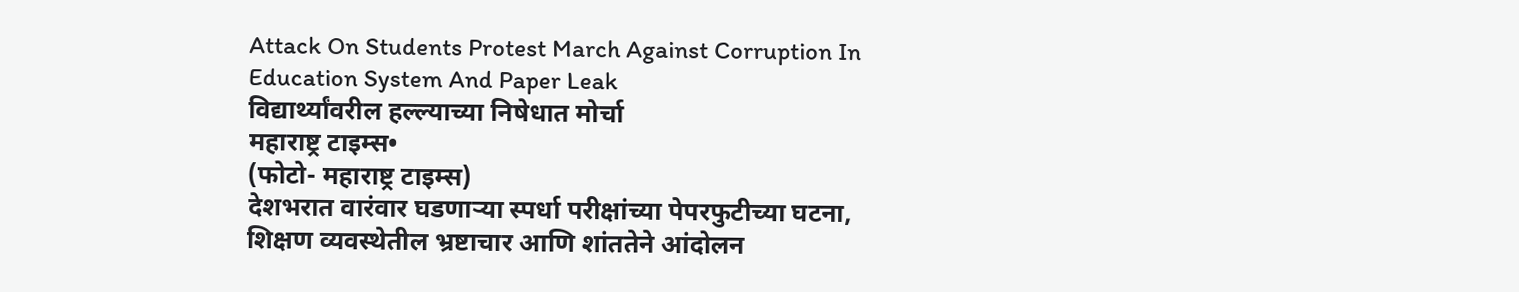Attack On Students Protest March Against Corruption In Education System And Paper Leak
विद्यार्थ्यांवरील हल्ल्याच्या निषेधात मोर्चा
महाराष्ट्र टाइम्स•
(फोटो- महाराष्ट्र टाइम्स)
देशभरात वारंवार घडणाऱ्या स्पर्धा परीक्षांच्या पेपरफुटीच्या घटना, शिक्षण व्यवस्थेतील भ्रष्टाचार आणि शांततेने आंदोलन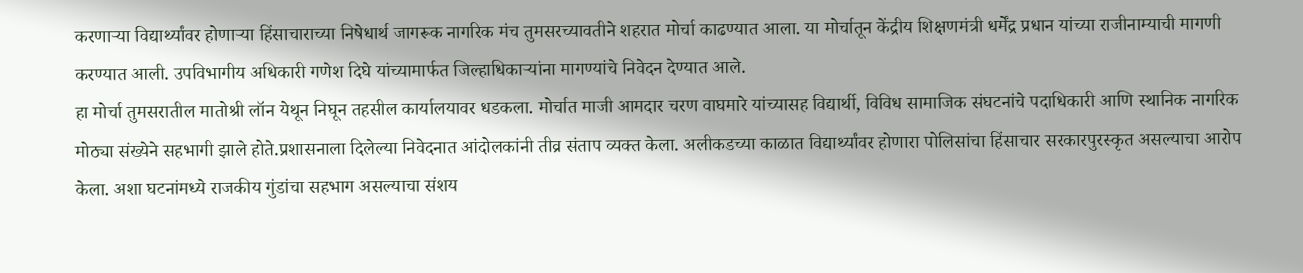करणाऱ्या विद्यार्थ्यांवर होणाऱ्या हिंसाचाराच्या निषेधार्थ जागरूक नागरिक मंच तुमसरच्यावतीने शहरात मोर्चा काढण्यात आला. या मोर्चातून केंद्रीय शिक्षणमंत्री धर्मेंद्र प्रधान यांच्या राजीनाम्याची मागणी करण्यात आली. उपविभागीय अधिकारी गणेश दिघे यांच्यामार्फत जिल्हाधिकाऱ्यांना मागण्यांचे निवेदन देण्यात आले.
हा मोर्चा तुमसरातील मातोश्री लॉन येथून निघून तहसील कार्यालयावर धडकला. मोर्चात माजी आमदार चरण वाघमारे यांच्यासह विद्यार्थी, विविध सामाजिक संघटनांचे पदाधिकारी आणि स्थानिक नागरिक मोठ्या संख्येने सहभागी झाले होते.प्रशासनाला दिलेल्या निवेदनात आंदोलकांनी तीव्र संताप व्यक्त केला. अलीकडच्या काळात विद्यार्थ्यांवर होणारा पोलिसांचा हिंसाचार सरकारपुरस्कृत असल्याचा आरोप केला. अशा घटनांमध्ये राजकीय गुंडांचा सहभाग असल्याचा संशय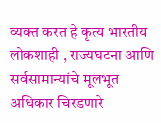व्यक्त करत हे कृत्य भारतीय लोकशाही , राज्यघटना आणि सर्वसामान्यांचे मूलभूत अधिकार चिरडणारे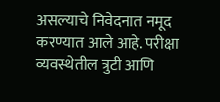असल्याचे निवेदनात नमूद करण्यात आले आहे. परीक्षा व्यवस्थेतील त्रुटी आणि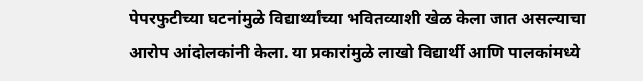पेपरफुटीच्या घटनांमुळे विद्यार्थ्यांच्या भवितव्याशी खेळ केला जात असल्याचा आरोप आंदोलकांनी केला. या प्रकारांमुळे लाखो विद्यार्थी आणि पालकांमध्ये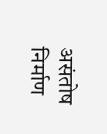असंतोष निर्माण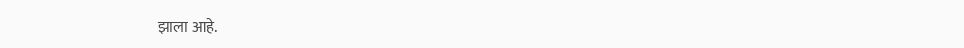झाला आहे.